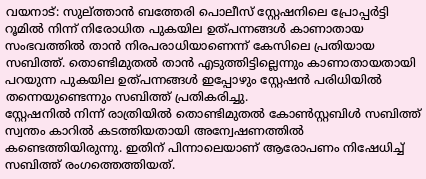വയനാട്: സുല്ത്താൻ ബത്തേരി പൊലീസ് സ്റ്റേഷനിലെ പ്രോപ്പർട്ടി റൂമിൽ നിന്ന് നിരോധിത പുകയില ഉത്പന്നങ്ങൾ കാണാതായ സംഭവത്തിൽ താൻ നിരപരാധിയാണെന്ന് കേസിലെ പ്രതിയായ സബിത്ത്. തൊണ്ടിമുതൽ താൻ എടുത്തിട്ടില്ലെന്നും കാണാതായതായി പറയുന്ന പുകയില ഉത്പന്നങ്ങൾ ഇപ്പോഴും സ്റ്റേഷൻ പരിധിയിൽ തന്നെയുണ്ടെന്നും സബിത്ത് പ്രതികരിച്ചു.
സ്റ്റേഷനിൽ നിന്ന് രാത്രിയിൽ തൊണ്ടിമുതൽ കോൺസ്റ്റബിൾ സബിത്ത് സ്വന്തം കാറിൽ കടത്തിയതായി അന്വേഷണത്തിൽ കണ്ടെത്തിയിരുന്നു. ഇതിന് പിന്നാലെയാണ് ആരോപണം നിഷേധിച്ച് സബിത്ത് രംഗത്തെത്തിയത്.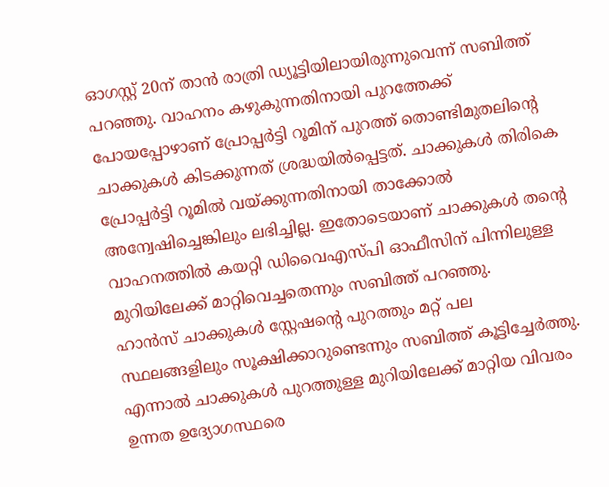ഓഗസ്റ്റ് 20ന് താൻ രാത്രി ഡ്യൂട്ടിയിലായിരുന്നുവെന്ന് സബിത്ത് പറഞ്ഞു. വാഹനം കഴുകുന്നതിനായി പുറത്തേക്ക് പോയപ്പോഴാണ് പ്രോപ്പർട്ടി റൂമിന് പുറത്ത് തൊണ്ടിമുതലിന്റെ ചാക്കുകൾ കിടക്കുന്നത് ശ്രദ്ധയിൽപ്പെട്ടത്. ചാക്കുകൾ തിരികെ പ്രോപ്പർട്ടി റൂമിൽ വയ്ക്കുന്നതിനായി താക്കോൽ അന്വേഷിച്ചെങ്കിലും ലഭിച്ചില്ല. ഇതോടെയാണ് ചാക്കുകൾ തന്റെ വാഹനത്തിൽ കയറ്റി ഡിവൈഎസ്പി ഓഫീസിന് പിന്നിലുള്ള മുറിയിലേക്ക് മാറ്റിവെച്ചതെന്നും സബിത്ത് പറഞ്ഞു.
ഹാൻസ് ചാക്കുകൾ സ്റ്റേഷന്റെ പുറത്തും മറ്റ് പല സ്ഥലങ്ങളിലും സൂക്ഷിക്കാറുണ്ടെന്നും സബിത്ത് കൂട്ടിച്ചേർത്തു. എന്നാൽ ചാക്കുകൾ പുറത്തുള്ള മുറിയിലേക്ക് മാറ്റിയ വിവരം ഉന്നത ഉദ്യോഗസ്ഥരെ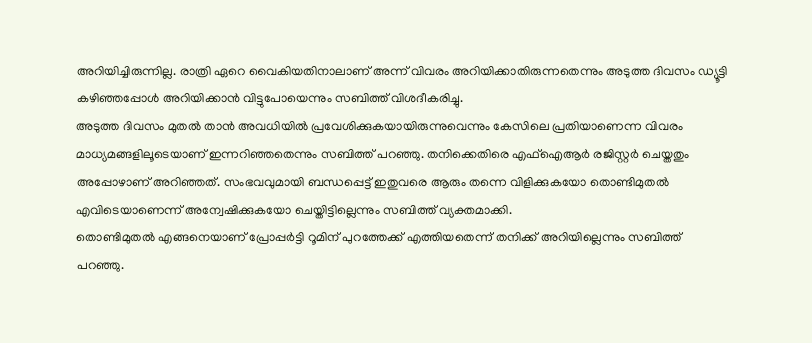അറിയിച്ചിരുന്നില്ല. രാത്രി ഏറെ വൈകിയതിനാലാണ് അന്ന് വിവരം അറിയിക്കാതിരുന്നതെന്നും അടുത്ത ദിവസം ഡ്യൂട്ടി കഴിഞ്ഞപ്പോൾ അറിയിക്കാൻ വിട്ടുപോയെന്നും സബിത്ത് വിശദീകരിച്ചു.
അടുത്ത ദിവസം മുതൽ താൻ അവധിയിൽ പ്രവേശിക്കുകയായിരുന്നുവെന്നും കേസിലെ പ്രതിയാണെന്ന വിവരം മാധ്യമങ്ങളിലൂടെയാണ് ഇന്നറിഞ്ഞതെന്നും സബിത്ത് പറഞ്ഞു. തനിക്കെതിരെ എഫ്ഐആർ രജിസ്റ്റർ ചെയ്തതും അപ്പോഴാണ് അറിഞ്ഞത്. സംഭവവുമായി ബന്ധപ്പെട്ട് ഇതുവരെ ആരും തന്നെ വിളിക്കുകയോ തൊണ്ടിമുതൽ എവിടെയാണെന്ന് അന്വേഷിക്കുകയോ ചെയ്തിട്ടില്ലെന്നും സബിത്ത് വ്യക്തമാക്കി.
തൊണ്ടിമുതൽ എങ്ങനെയാണ് പ്രോപ്പർട്ടി റൂമിന് പുറത്തേക്ക് എത്തിയതെന്ന് തനിക്ക് അറിയില്ലെന്നും സബിത്ത് പറഞ്ഞു.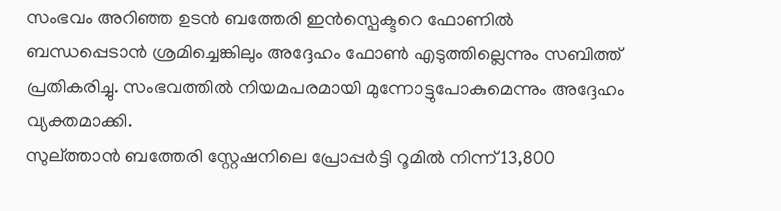സംഭവം അറിഞ്ഞ ഉടൻ ബത്തേരി ഇൻസ്പെക്ടറെ ഫോണിൽ ബന്ധപ്പെടാൻ ശ്രമിച്ചെങ്കിലും അദ്ദേഹം ഫോൺ എടുത്തില്ലെന്നും സബിത്ത് പ്രതികരിച്ചു. സംഭവത്തിൽ നിയമപരമായി മുന്നോട്ടുപോകുമെന്നും അദ്ദേഹം വ്യക്തമാക്കി.
സുല്ത്താൻ ബത്തേരി സ്റ്റേഷനിലെ പ്രോപ്പർട്ടി റൂമിൽ നിന്ന് 13,800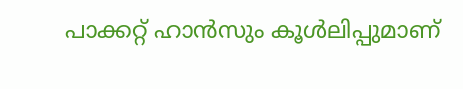പാക്കറ്റ് ഹാൻസും കൂൾലിപ്പുമാണ്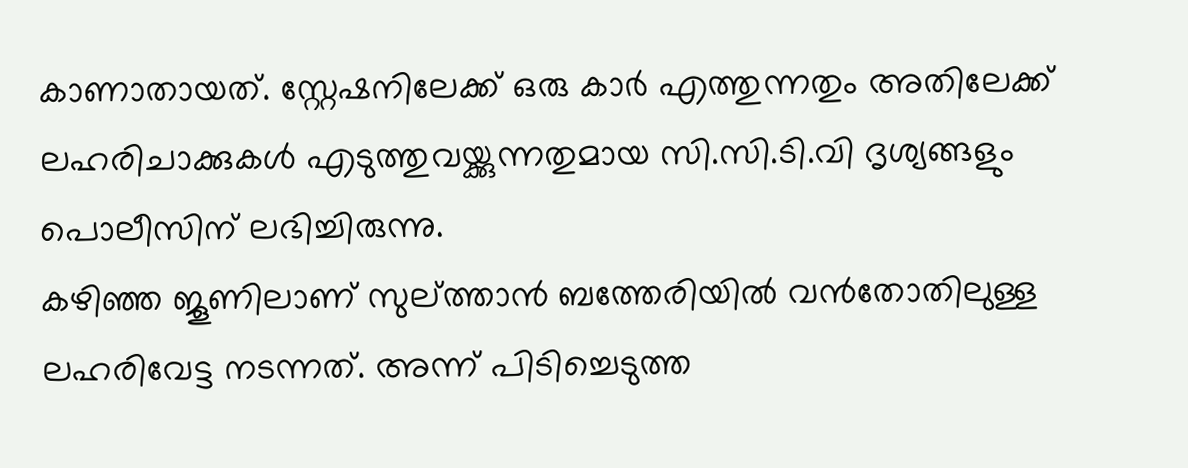കാണാതായത്. സ്റ്റേഷനിലേക്ക് ഒരു കാർ എത്തുന്നതും അതിലേക്ക് ലഹരിചാക്കുകൾ എടുത്തുവയ്ക്കുന്നതുമായ സി.സി.ടി.വി ദൃശ്യങ്ങളും പൊലീസിന് ലഭിച്ചിരുന്നു.
കഴിഞ്ഞ ജൂണിലാണ് സുല്ത്താൻ ബത്തേരിയിൽ വൻതോതിലുള്ള ലഹരിവേട്ട നടന്നത്. അന്ന് പിടിച്ചെടുത്ത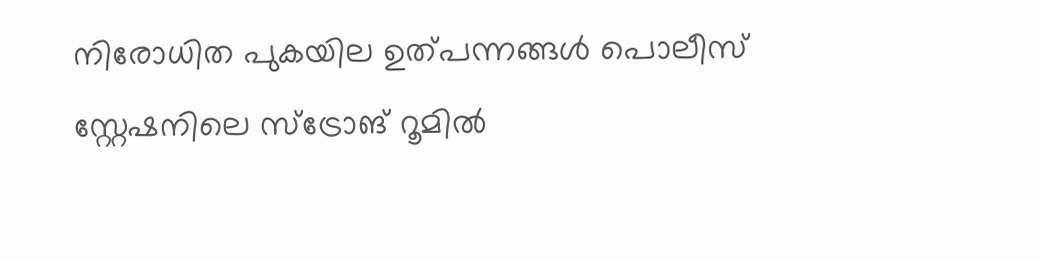നിരോധിത പുകയില ഉത്പന്നങ്ങൾ പൊലീസ് സ്റ്റേഷനിലെ സ്ട്രോങ് റൂമിൽ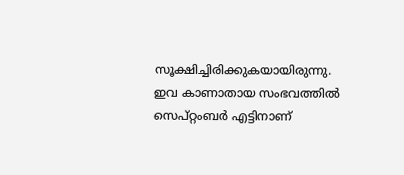സൂക്ഷിച്ചിരിക്കുകയായിരുന്നു. ഇവ കാണാതായ സംഭവത്തിൽ സെപ്റ്റംബർ എട്ടിനാണ്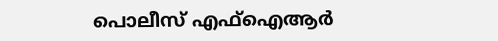പൊലീസ് എഫ്ഐആർ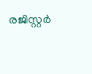രജിസ്റ്റർ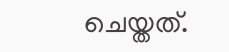ചെയ്തത്.